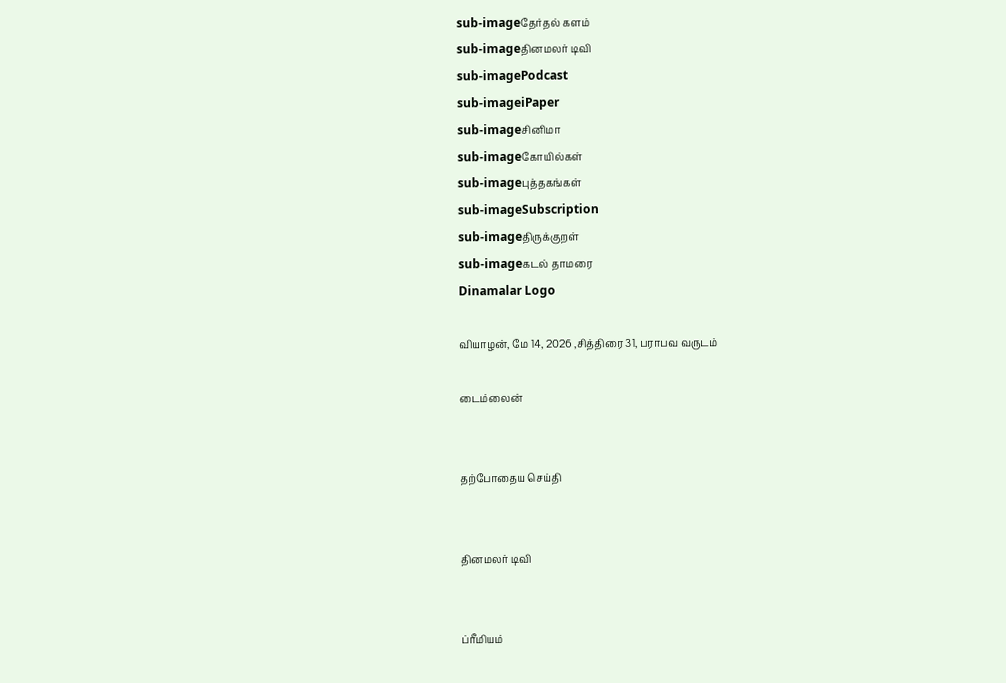sub-imageதேர்தல் களம்
sub-imageதினமலர் டிவி
sub-imagePodcast
sub-imageiPaper
sub-imageசினிமா
sub-imageகோயில்கள்
sub-imageபுத்தகங்கள்
sub-imageSubscription
sub-imageதிருக்குறள்
sub-imageகடல் தாமரை
Dinamalar Logo

வியாழன், மே 14, 2026 ,சித்திரை 31, பராபவ வருடம்

டைம்லைன்


தற்போதைய செய்தி


தினமலர் டிவி


ப்ரீமியம்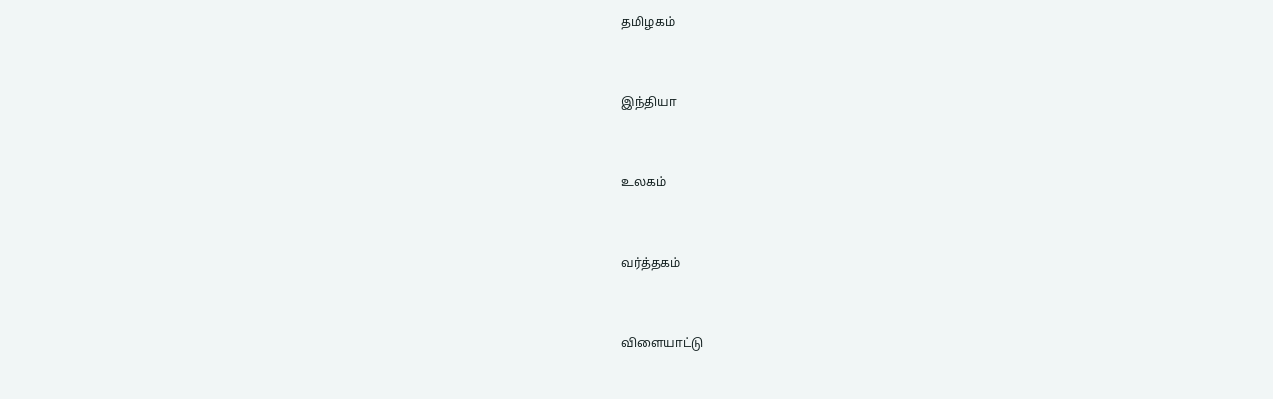தமிழகம்


இந்தியா


உலகம்


வர்த்தகம்


விளையாட்டு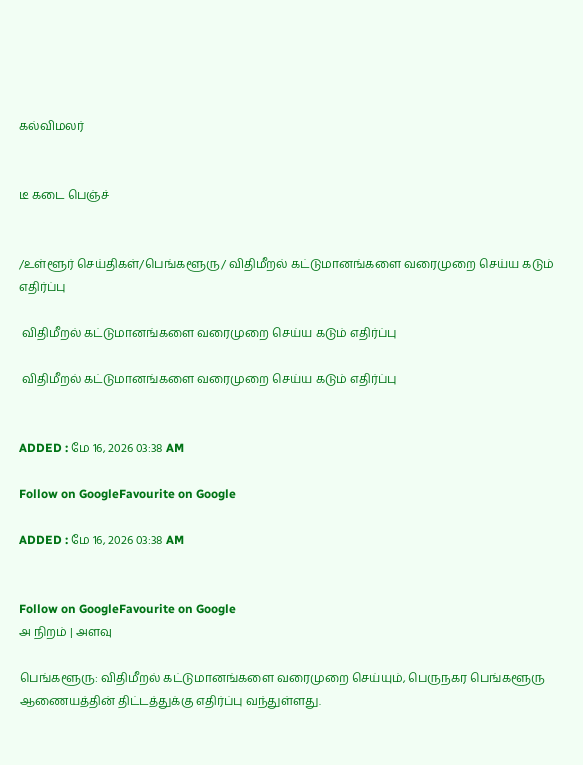கல்விமலர்


டீ கடை பெஞ்ச்


/உள்ளூர் செய்திகள்/பெங்களூரு/ விதிமீறல் கட்டுமானங்களை வரைமுறை செய்ய கடும் எதிர்ப்பு

 விதிமீறல் கட்டுமானங்களை வரைமுறை செய்ய கடும் எதிர்ப்பு

 விதிமீறல் கட்டுமானங்களை வரைமுறை செய்ய கடும் எதிர்ப்பு


ADDED : மே 16, 2026 03:38 AM

Follow on GoogleFavourite on Google

ADDED : மே 16, 2026 03:38 AM


Follow on GoogleFavourite on Google
அ நிறம் | அளவு

பெங்களூரு: விதிமீறல் கட்டுமானங்களை வரைமுறை செய்யும், பெருநகர பெங்களூரு ஆணையத்தின் திட்டத்துக்கு எதிர்ப்பு வந்துள்ளது.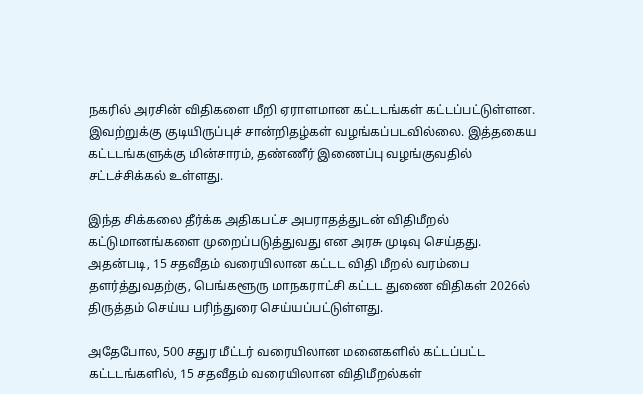நகரில் அரசின் விதிகளை மீறி ஏராளமான கட்டடங்கள் கட்டப்பட்டுள்ளன. இவற்றுக்கு குடியிருப்புச் சான்றிதழ்கள் வழங்கப்படவில்லை. இத்தகைய கட்டடங்களுக்கு மின்சாரம், தண்ணீர் இணைப்பு வழங்குவதில் சட்டச்சிக்கல் உள்ளது.

இந்த சிக்கலை தீர்க்க அதிகபட்ச அபராதத்துடன் விதிமீறல் கட்டுமானங்களை முறைப்படுத்துவது என அரசு முடிவு செய்தது. அதன்படி, 15 சதவீதம் வரையிலான கட்டட விதி மீறல் வரம்பை தளர்த்துவதற்கு, பெங்களூரு மாநகராட்சி கட்டட துணை விதிகள் 2026ல் திருத்தம் செய்ய பரிந்துரை செய்யப்பட்டுள்ளது.

அதேபோல, 500 சதுர மீட்டர் வரையிலான மனைகளில் கட்டப்பட்ட கட்டடங்களில், 15 சதவீதம் வரையிலான விதிமீறல்கள்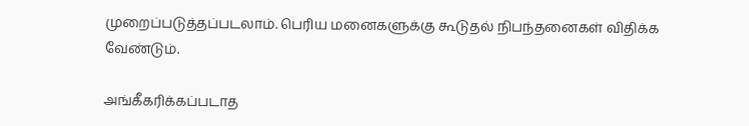முறைப்படுத்தப்படலாம். பெரிய மனைகளுக்கு கூடுதல் நிபந்தனைகள் விதிக்க வேண்டும்.

அங்கீகரிக்கப்படாத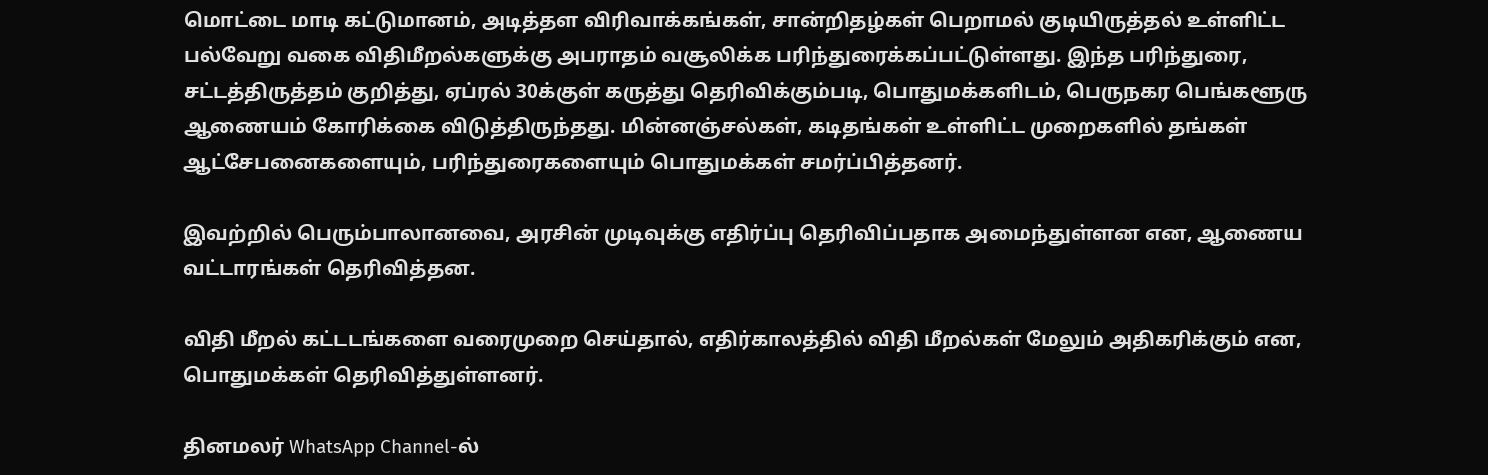மொட்டை மாடி கட்டுமானம், அடித்தள விரிவாக்கங்கள், சான்றிதழ்கள் பெறாமல் குடியிருத்தல் உள்ளிட்ட பல்வேறு வகை விதிமீறல்களுக்கு அபராதம் வசூலிக்க பரிந்துரைக்கப்பட்டுள்ளது. இந்த பரிந்துரை, சட்டத்திருத்தம் குறித்து, ஏப்ரல் 30க்குள் கருத்து தெரிவிக்கும்படி, பொதுமக்களிடம், பெருநகர பெங்களூரு ஆணையம் கோரிக்கை விடுத்திருந்தது. மின்னஞ்சல்கள், கடிதங்கள் உள்ளிட்ட முறைகளில் தங்கள் ஆட்சேபனைகளையும், பரிந்துரைகளையும் பொதுமக்கள் சமர்ப்பித்தனர்.

இவற்றில் பெரும்பாலானவை, அரசின் முடிவுக்கு எதிர்ப்பு தெரிவிப்பதாக அமைந்துள்ளன என, ஆணைய வட்டாரங்கள் தெரிவித்தன.

விதி மீறல் கட்டடங்களை வரைமுறை செய்தால், எதிர்காலத்தில் விதி மீறல்கள் மேலும் அதிகரிக்கும் என, பொதுமக்கள் தெரிவித்துள்ளனர்.

தினமலர் WhatsApp Channel-ல்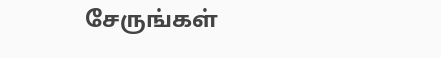சேருங்கள்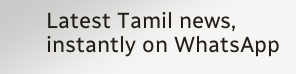Latest Tamil news, instantly on WhatsApp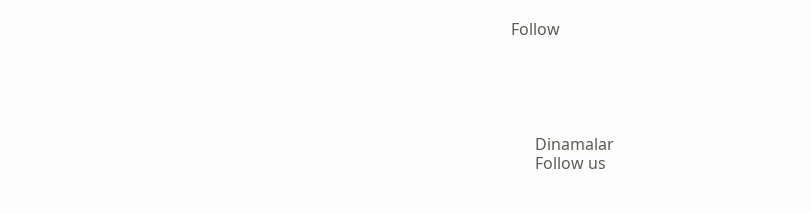Follow





      Dinamalar
      Follow us